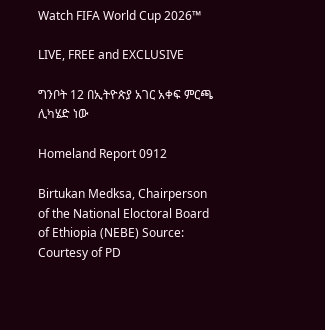Watch FIFA World Cup 2026™

LIVE, FREE and EXCLUSIVE

ግንቦት 12 በኢትዮጵያ አገር አቀፍ ምርጫ ሊካሄድ ነው

Homeland Report 0912

Birtukan Medksa, Chairperson of the National Eloctoral Board of Ethiopia (NEBE) Source: Courtesy of PD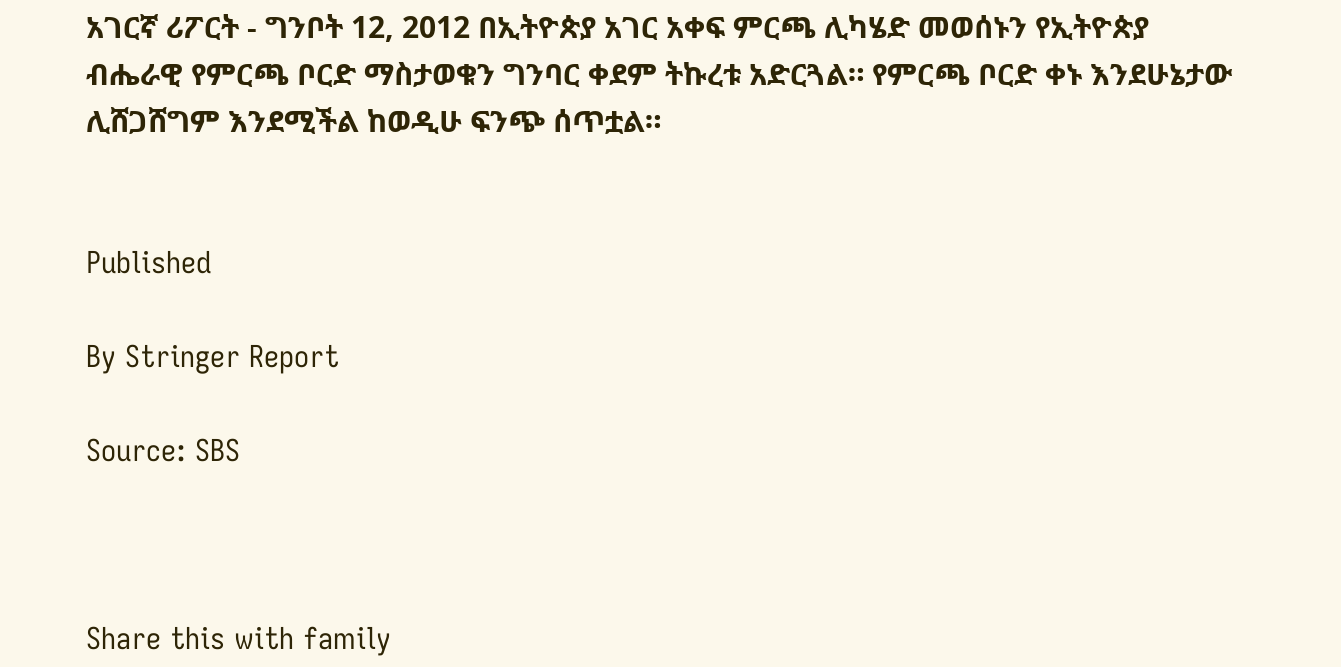አገርኛ ሪፖርት - ግንቦት 12, 2012 በኢትዮጵያ አገር አቀፍ ምርጫ ሊካሄድ መወሰኑን የኢትዮጵያ ብሔራዊ የምርጫ ቦርድ ማስታወቁን ግንባር ቀደም ትኩረቱ አድርጓል። የምርጫ ቦርድ ቀኑ እንደሁኔታው ሊሸጋሸግም እንደሚችል ከወዲሁ ፍንጭ ሰጥቷል።


Published

By Stringer Report

Source: SBS



Share this with family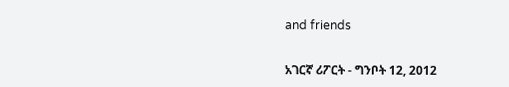and friends


አገርኛ ሪፖርት - ግንቦት 12, 2012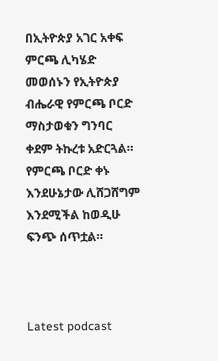በኢትዮጵያ አገር አቀፍ ምርጫ ሊካሄድ መወሰኑን የኢትዮጵያ ብሔራዊ የምርጫ ቦርድ ማስታወቁን ግንባር ቀደም ትኩረቱ አድርጓል። የምርጫ ቦርድ ቀኑ እንደሁኔታው ሊሸጋሸግም እንደሚችል ከወዲሁ ፍንጭ ሰጥቷል።



Latest podcast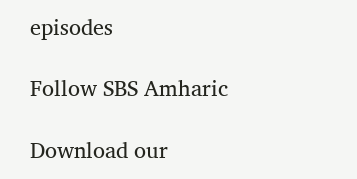episodes

Follow SBS Amharic

Download our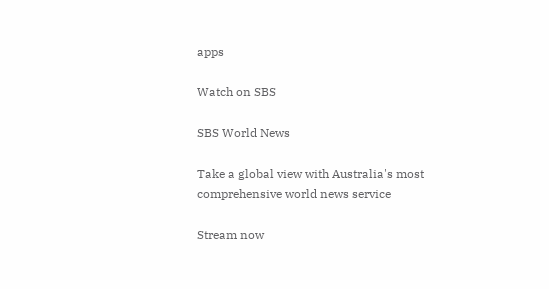apps

Watch on SBS

SBS World News

Take a global view with Australia's most comprehensive world news service

Stream now